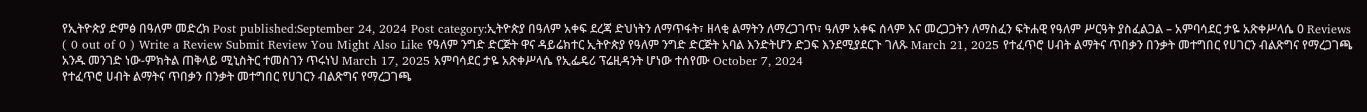የኢትዮጵያ ድምፅ በዓለም መድረክ Post published:September 24, 2024 Post category:ኢትዮጵያ በዓለም አቀፍ ደረጃ ድህነትን ለማጥፋት፣ ዘላቂ ልማትን ለማረጋገጥ፣ ዓለም አቀፍ ሰላም እና መረጋጋትን ለማስፈን ፍትሐዊ የዓለም ሥርዓት ያስፈልጋል – አምባሳደር ታዬ አጽቀሥላሴ 0 Reviews ( 0 out of 0 ) Write a Review Submit Review You Might Also Like የዓለም ንግድ ድርጅት ዋና ዳይሬክተር ኢትዮጵያ የዓለም ንግድ ድርጅት አባል እንድትሆን ድጋፍ እንደሚያደርጉ ገለጹ March 21, 2025 የተፈጥሮ ሀብት ልማትና ጥበቃን በንቃት መተግበር የሀገርን ብልጽግና የማረጋገጫ አንዱ መንገድ ነው-ምክትል ጠቅላይ ሚኒስትር ተመስገን ጥሩነህ March 17, 2025 አምባሳደር ታዬ አጽቀሥላሴ የኢፌዴሪ ፕሬዚዳንት ሆነው ተሰየሙ October 7, 2024
የተፈጥሮ ሀብት ልማትና ጥበቃን በንቃት መተግበር የሀገርን ብልጽግና የማረጋገጫ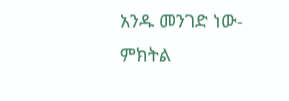አንዱ መንገድ ነው-ምክትል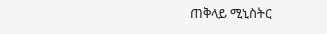ጠቅላይ ሚኒስትር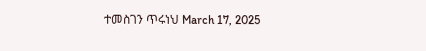ተመስገን ጥሩነህ March 17, 2025